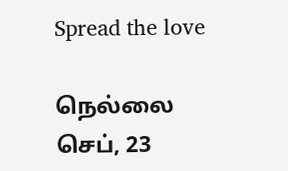Spread the love

நெல்லை செப், 23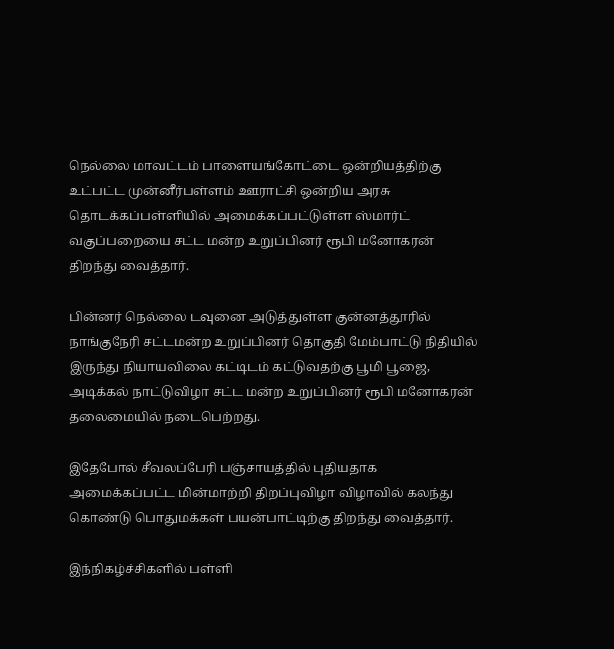நெல்லை மாவட்டம் பாளையங்கோட்டை ஒன்றியத்திற்கு உட்பட்ட முன்னீர்பள்ளம் ஊராட்சி ஒன்றிய அரசு தொடக்கப்பள்ளியில் அமைக்கப்பட்டுள்ள ஸ்மார்ட் வகுப்பறையை சட்ட மன்ற உறுப்பினர் ரூபி மனோகரன் திறந்து வைத்தார்.

பின்னர் நெல்லை டவுனை அடுத்துள்ள குன்னத்தூரில் நாங்குநேரி சட்டமன்ற உறுப்பினர் தொகுதி மேம்பாட்டு நிதியில் இருந்து நியாயவிலை கட்டிடம் கட்டுவதற்கு பூமி பூஜை, அடிக்கல் நாட்டுவிழா சட்ட மன்ற உறுப்பினர் ரூபி மனோகரன் தலைமையில் நடைபெற்றது.

இதேபோல் சீவலப்பேரி பஞ்சாயத்தில் புதியதாக அமைக்கப்பட்ட மின்மாற்றி திறப்புவிழா விழாவில் கலந்து கொண்டு பொதுமக்கள் பயன்பாட்டிற்கு திறந்து வைத்தார்.

இந்நிகழ்ச்சிகளில் பள்ளி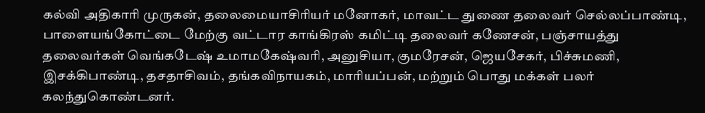கல்வி அதிகாரி முருகன், தலைமையாசிரியர் மனோகர், மாவட்ட துணை தலைவர் செல்லப்பாண்டி, பாளையங்கோட்டை மேற்கு வட்டார காங்கிரஸ் கமிட்டி தலைவர் கணேசன், பஞ்சாயத்து தலைவர்கள் வெங்கடேஷ் உமாமகேஷ்வரி, அனுசியா, குமரேசன், ஜெயசேகர், பிச்சுமணி, இசக்கிபாண்டி, தசதாசிவம், தங்கவிநாயகம், மாரியப்பன், மற்றும் பொது மக்கள் பலர் கலந்துகொண்டனர்.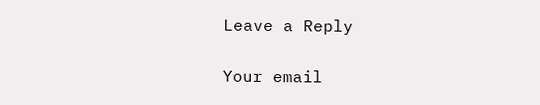Leave a Reply

Your email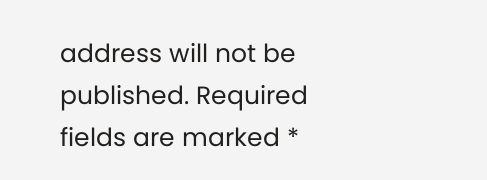address will not be published. Required fields are marked *